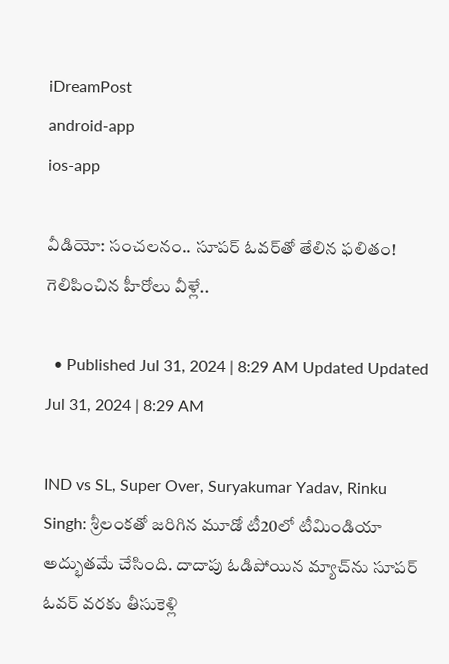iDreamPost
android-app
ios-app

వీడియో: సంచలనం.. సూపర్‌ ఓవర్‌తో తేలిన ఫలితం! గెలిపించిన హీరోలు వీళ్లే..

  • Published Jul 31, 2024 | 8:29 AM Updated Updated Jul 31, 2024 | 8:29 AM

IND vs SL, Super Over, Suryakumar Yadav, Rinku Singh: శ్రీలంకతో జరిగిన మూడో టీ20లో టీమిండియా అద్భుతమే చేసింది. దాదాపు ఓడిపోయిన మ్యాచ్‌ను సూపర్‌ ఓవర్‌ వరకు తీసుకెళ్లి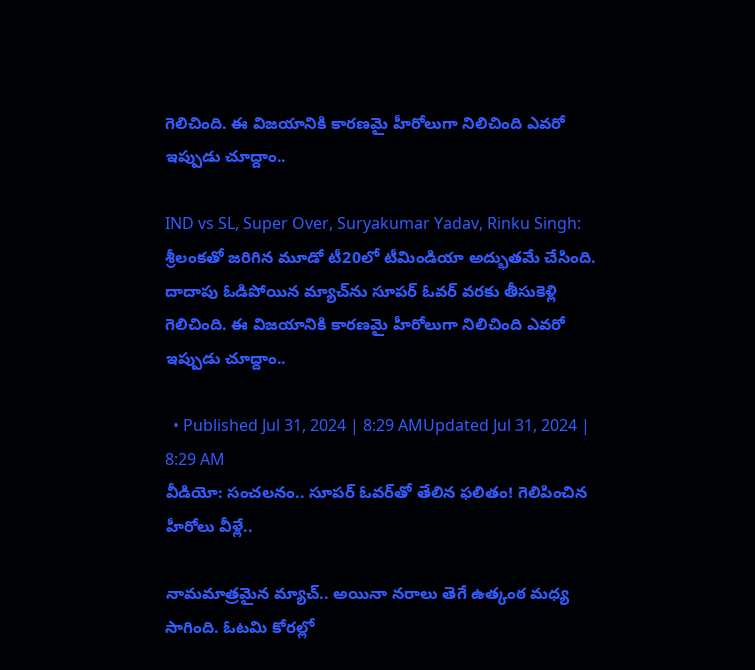గెలిచింది. ఈ విజయానికి కారణమై హీరోలుగా నిలిచింది ఎవరో ఇప్పుడు చూద్దాం..

IND vs SL, Super Over, Suryakumar Yadav, Rinku Singh: శ్రీలంకతో జరిగిన మూడో టీ20లో టీమిండియా అద్భుతమే చేసింది. దాదాపు ఓడిపోయిన మ్యాచ్‌ను సూపర్‌ ఓవర్‌ వరకు తీసుకెళ్లి గెలిచింది. ఈ విజయానికి కారణమై హీరోలుగా నిలిచింది ఎవరో ఇప్పుడు చూద్దాం..

  • Published Jul 31, 2024 | 8:29 AMUpdated Jul 31, 2024 | 8:29 AM
వీడియో: సంచలనం.. సూపర్‌ ఓవర్‌తో తేలిన ఫలితం! గెలిపించిన హీరోలు వీళ్లే..

నామమాత్రమైన మ్యాచ్‌.. అయినా నరాలు తెగే ఉత్కంఠ మధ్య సాగింది. ఓటమి కోరల్లో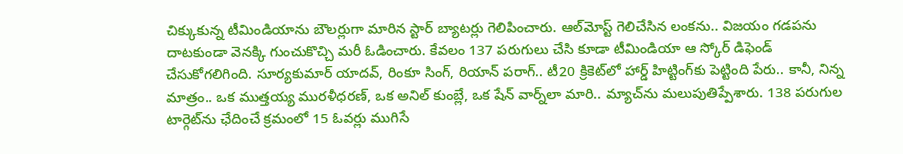చిక్కుకున్న టీమిండియాను బౌలర్లుగా మారిన స్టార్‌ బ్యాటర్లు గెలిపించారు. ఆల్‌మోస్ట్‌ గెలిచేసిన లంకను.. విజయం గడపను దాటకుండా వెనక్కి గుంచుకొచ్చి మరీ ఓడించారు. కేవలం 137 పరుగులు చేసి కూడా టీమిండియా ఆ స్కోర్‌ డిఫెండ్‌ చేసుకోగలిగింది. సూర్యకుమార్‌ యాదవ్‌, రింకూ సింగ్‌, రియాన్‌ పరాగ్‌.. టీ20 క్రికెట్‌లో హార్డ్‌ హిట్టింగ్‌కు పెట్టింది పేరు.. కానీ, నిన్న మాత్రం.. ఒక ముత్తయ్య మురళీధరణ్‌, ఒక అనిల్‌ కుంబ్లే, ఒక షేన్‌ వార్న్‌లా మారి.. మ్యాచ్‌ను మలుపుతిప్పేశారు. 138 పరుగుల టార్గెట్‌ను ఛేదించే క్రమంలో 15 ఓవర్లు ముగిసే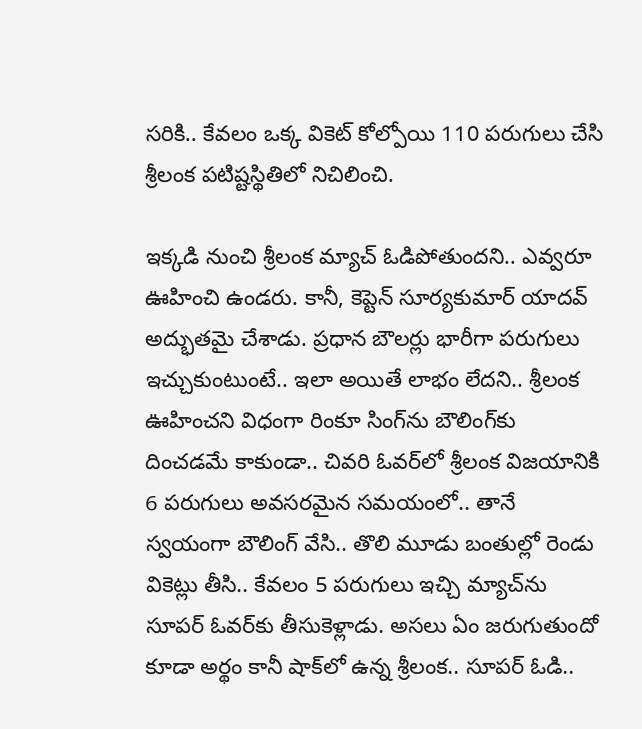సరికి.. కేవలం ఒక్క వికెట్‌ కోల్పోయి 110 పరుగులు చేసి శ్రీలంక పటిష్టస్థితిలో నిచిలించి.

ఇక్కడి నుంచి శ్రీలంక మ్యాచ్‌ ఓడిపోతుందని.. ఎవ్వరూ ఊహించి ఉండరు. కానీ, కెప్టెన్‌ సూర్యకుమార్‌ యాదవ్‌ అద్భుతమై చేశాడు. ప్రధాన బౌలర్లు భారీగా పరుగులు ఇచ్చుకుంటుంటే.. ఇలా అయితే లాభం లేదని.. శ్రీలంక ఊహించని విధంగా రింకూ సింగ్‌ను బౌలింగ్‌కు దించడమే కాకుండా.. చివరి ఓవర్‌లో శ్రీలంక విజయానికి 6 పరుగులు అవసరమైన సమయంలో.. తానే స్వయంగా బౌలింగ్‌ వేసి.. తొలి మూడు బంతుల్లో రెండు వికెట్లు తీసి.. కేవలం 5 పరుగులు ఇచ్చి మ్యాచ్‌ను సూపర్‌ ఓవర్‌కు తీసుకెళ్లాడు. అసలు ఏం జరుగుతుందో కూడా అర్థం కానీ షాక్‌లో ఉన్న శ్రీలంక.. సూపర్‌ ఓడి..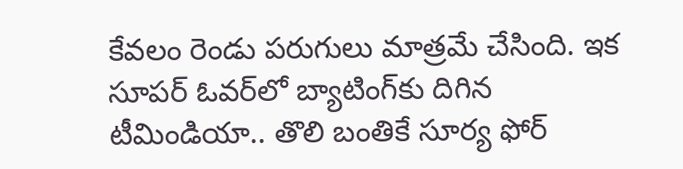కేవలం రెండు పరుగులు మాత్రమే చేసింది. ఇక సూపర్ ఓవర్‌లో బ్యాటింగ్‌కు దిగిన టీమిండియా.. తొలి బంతికే సూర్య ఫోర్‌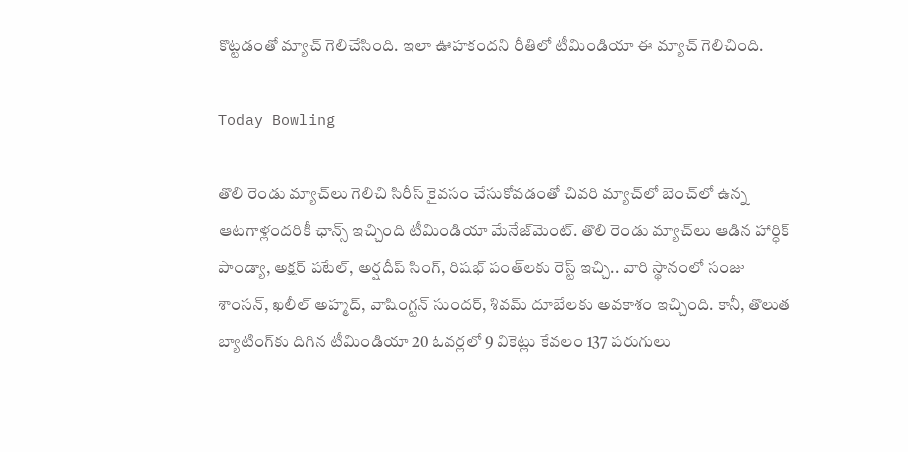కొట్టడంతో మ్యాచ్‌ గెలిచేసింది. ఇలా ఊహకందని రీతిలో టీమిండియా ఈ మ్యాచ్‌ గెలిచింది.

Today Bowling

తొలి రెండు మ్యాచ్‌లు గెలిచి సిరీస్‌ కైవసం చేసుకోవడంతో చివరి మ్యాచ్‌లో బెంచ్‌లో ఉన్న ఆటగాళ్లందరికీ ఛాన్స్‌ ఇచ్చింది టీమిండియా మేనేజ్‌మెంట్‌. తొలి రెండు మ్యాచ్‌లు ఆడిన హార్ధిక్‌ పాండ్యా, అక్షర్‌ పటేల్‌, అర్షదీప్‌ సింగ్‌, రిషభ్‌ పంత్‌లకు రెస్ట్‌ ఇచ్చి.. వారి స్థానంలో సంజు శాంసన్‌, ఖలీల్‌ అహ్మద్‌, వాషింగ్టన్‌ సుందర్‌, శివమ్‌ దూబేలకు అవకాశం ఇచ్చింది. కానీ, తొలుత బ్యాటింగ్‌కు దిగిన టీమిండియా 20 ఓవర్లలో 9 వికెట్లు కేవలం 137 పరుగులు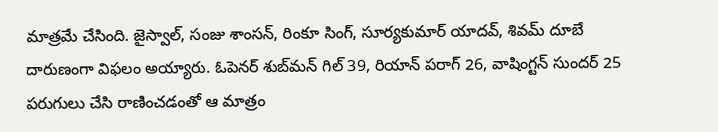మాత్రమే చేసింది. జైస్వాల్‌, సంజు శాంసన్‌, రింకూ సింగ్‌, సూర్యకుమార్‌ యాదవ్‌, శివమ్‌ దూబే దారుణంగా విఫలం అయ్యారు. ఓపెనర్‌ శుబ్‌మన్‌ గిల్‌ 39, రియాన్‌ పరాగ్‌ 26, వాషింగ్టన్‌ సుందర్‌ 25 పరుగులు చేసి రాణించడంతో ఆ మాత్రం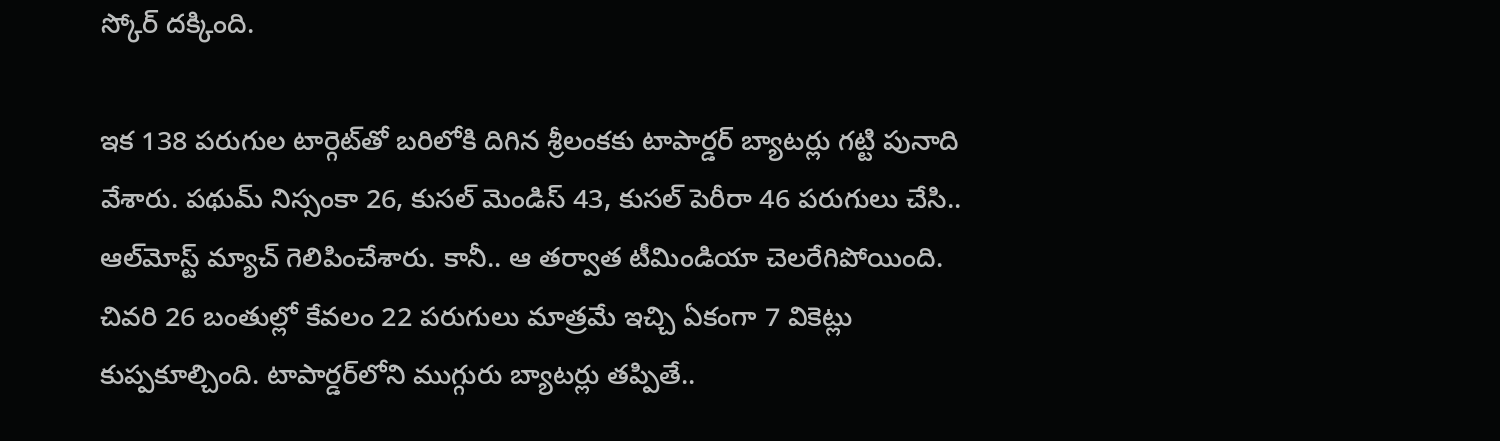స్కోర్‌ దక్కింది.

ఇక 138 పరుగుల టార్గెట్‌తో బరిలోకి దిగిన శ్రీలంకకు టాపార్డర్‌ బ్యాటర్లు గట్టి పునాది వేశారు. పథుమ్‌ నిస్సంకా 26, కుసల్‌ మెండిస్‌ 43, కుసల్‌ పెరీరా 46 పరుగులు చేసి.. ఆల్‌మోస్ట్‌ మ్యాచ్‌ గెలిపించేశారు. కానీ.. ఆ తర్వాత టీమిండియా చెలరేగిపోయింది. చివరి 26 బంతుల్లో కేవలం 22 పరుగులు మాత్రమే ఇచ్చి ఏకంగా 7 వికెట్లు కుప్పకూల్చింది. టాపార్డర్‌లోని ముగ్గురు బ్యాటర్లు తప్పితే..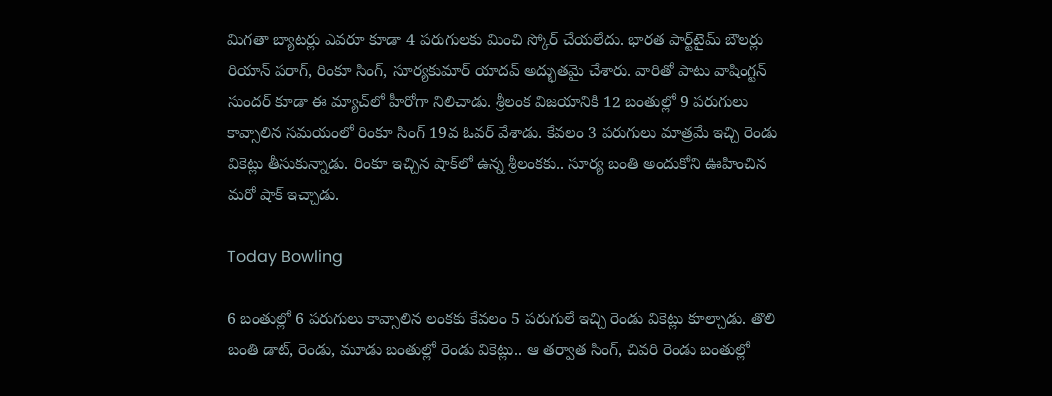మిగతా బ్యాటర్లు ఎవరూ కూడా 4 పరుగులకు మించి స్కోర్‌ చేయలేదు. భారత పార్ట్‌టైమ్‌ బౌలర్లు రియాన్‌ పరాగ్‌, రింకూ సింగ్‌, సూర్యకుమార్‌ యాదవ్‌ అద్భుతమై చేశారు. వారితో పాటు వాషింగ్టన్‌ సుందర్‌ కూడా ఈ మ్యాచ్‌లో హీరోగా నిలిచాడు. శ్రీలంక విజయానికి 12 బంతుల్లో 9 పరుగులు కావ్సాలిన సమయంలో రింకూ సింగ్‌ 19వ ఓవర్‌ వేశాడు. కేవలం 3 పరుగులు మాత్రమే ఇచ్చి రెండు వికెట్లు తీసుకున్నాడు. రింకూ ఇచ్చిన షాక్‌లో ఉన్న శ్రీలంకకు.. సూర్య బంతి అందుకోని ఊహించిన మరో షాక్‌ ఇచ్చాడు.

Today Bowling

6 బంతుల్లో 6 పరుగులు కావ్సాలిన లంకకు కేవలం 5 పరుగులే ఇచ్చి రెండు వికెట్లు కూల్చాడు. తొలి బంతి డాట్‌, రెండు, మూడు బంతుల్లో రెండు వికెట్లు.. ఆ తర్వాత సింగ్‌, చివరి రెండు బంతుల్లో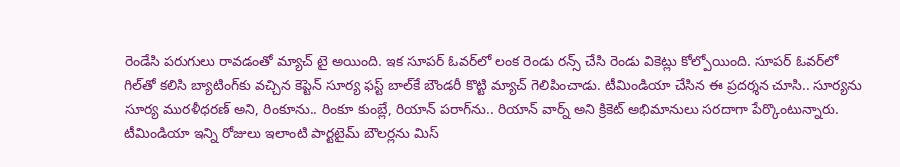రెండేసి పరుగులు రావడంతో మ్యాచ్‌ టై అయింది. ఇక సూపర్‌ ఓవర్‌లో లంక రెండు రన్స్‌ చేసి రెండు వికెట్లు కోల్పోయింది. సూపర్‌ ఓవర్‌లో గిల్‌తో కలిసి బ్యాటింగ్‌కు వచ్చిన కెప్టెన్‌ సూర్య ఫస్ట్‌ బాల్‌కే బౌండరీ కొట్టి మ్యాచ్‌ గెలిపించాడు. టీమిండియా చేసిన ఈ ప్రదర్శన చూసి.. సూర్యను సూర్య మురళీధరణ్‌ అని, రింకూను.. రింకూ కుంబ్లే, రియాన్‌ పరాగ్‌ను.. రియాన్‌ వార్న్‌ అని క్రికెట్‌ అభిమానులు సరదాగా పేర్కొంటున్నారు. టీమిండియా ఇన్ని రోజులు ఇలాంటి పార్టటైమ్‌ బౌలర్లను మిస్‌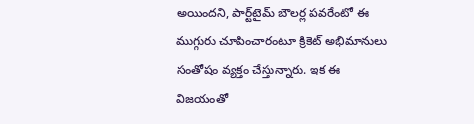అయిందని, పార్ట్‌టైమ్‌ బౌలర్ల పవరేంటో ఈ ముగ్గురు చూపించారంటూ క్రికెట్‌ అభిమానులు సంతోషం వ్యక్తం చేస్తున్నారు. ఇక ఈ విజయంతో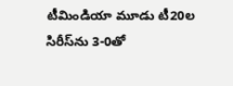టీమిండియా మూడు టీ20ల సిరీస్‌ను 3-0తో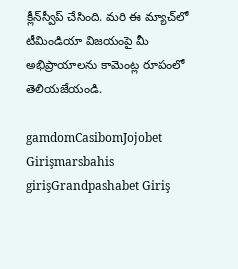క్లీన్‌స్వీప్‌ చేసింది. మరి ఈ మ్యాచ్‌లో టీమిండియా విజయంపై మీ అభిప్రాయాలను కామెంట్ల రూపంలో తెలియజేయండి.

gamdomCasibomJojobet Girişmarsbahis girişGrandpashabet Giriş